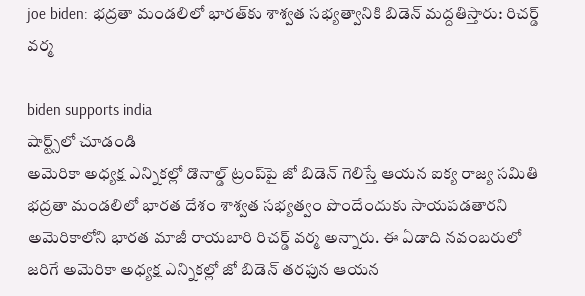joe biden: భద్రతా మండలిలో భారత్‌కు శాశ్వత సభ్యత్వానికి బిడెన్‌ మద్దతిస్తారు: రిచర్డ్ వర్మ

biden supports india
షార్ట్స్‌లో చూడండి
అమెరికా అధ్యక్ష ఎన్నికల్లో డొనాల్డ్‌ ట్రంప్‌పై జో బిడెన్ గెలిస్తే ఆయన ఐక్య రాజ్య సమితి భద్రతా మండలిలో భారత దేశం శాశ్వత సభ్యత్వం పొందేందుకు సాయపడతారని అమెరికాలోని భారత మాజీ రాయబారి రిచర్డ్ వర్మ అన్నారు. ఈ ఏడాది నవంబరులో జరిగే అమెరికా అధ్యక్ష ఎన్నికల్లో జో బిడెన్‌ తరఫున ఆయన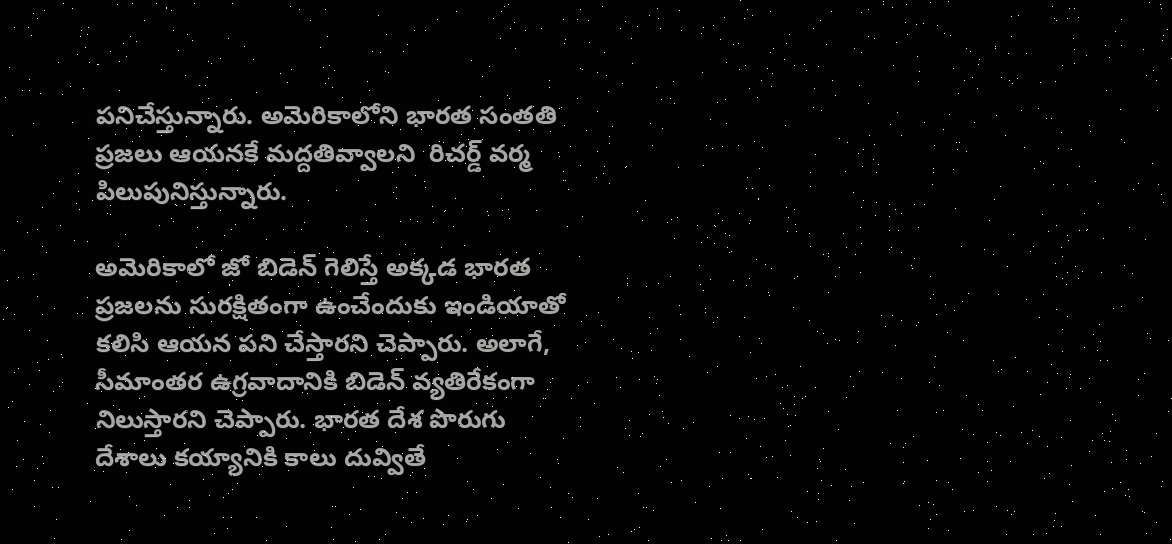పనిచేస్తున్నారు. అమెరికాలోని భారత సంతతి ప్రజలు ఆయనకే మద్దతివ్వాలని  రిచర్డ్ వర్మ పిలుపునిస్తున్నారు.

అమెరికాలో జో బిడెన్ గెలిస్తే అక్కడ భారత ప్రజలను సురక్షితంగా ఉంచేందుకు ఇండియాతో కలిసి ఆయన పని చేస్తారని చెప్పారు. అలాగే, సీమాంతర ఉగ్రవాదానికి బిడెన్‌ వ్యతిరేకంగా నిలుస్తారని చెప్పారు. భారత దేశ పొరుగు దేశాలు కయ్యానికి కాలు దువ్వితే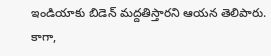ఇండియాకు బిడెన్ మద్దతిస్తారని ఆయన తెలిపారు. కాగా,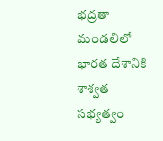భద్రతా మండలిలో భారత దేశానికి శాశ్వత సభ్యత్వం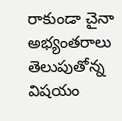రాకుండా చైనా అభ్యంతరాలు తెలుపుతోన్న విషయం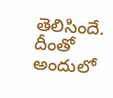తెలిసిందే. దీంతో అందులో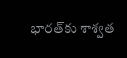భారత్‌కు శాశ్వత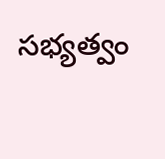సభ్యత్వం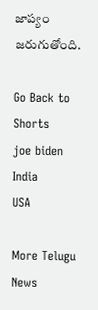జాప్యం జరుగుతోంది.

Go Back to Shorts
joe biden
India
USA

More Telugu News